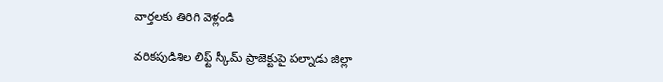వార్తలకు తిరిగి వెళ్లండి

వరికపుడిశిల లిఫ్ట్ స్కీమ్ ప్రాజెక్టుపై పల్నాడు జిల్లా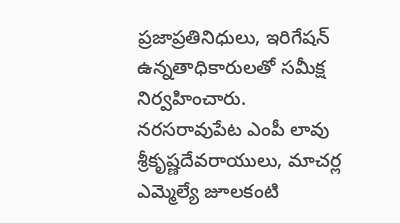ప్రజాప్రతినిధులు, ఇరిగేషన్ ఉన్నతాధికారులతో సమీక్ష నిర్వహించారు. నరసరావుపేట ఎంపీ లావు శ్రీకృష్ణదేవరాయులు, మాచర్ల ఎమ్మెల్యే జూలకంటి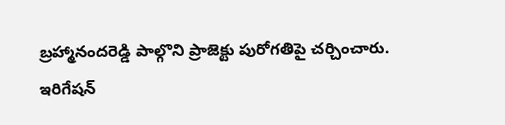బ్రహ్మానందరెడ్డి పాల్గొని ప్రాజెక్టు పురోగతిపై చర్చించారు.
ఇరిగేషన్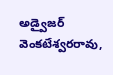అడ్వైజర్ వెంకటేశ్వరరావు,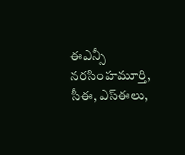ఈఎన్సీ నరసింహమూర్తి, సీఈ, ఎస్ఈలు,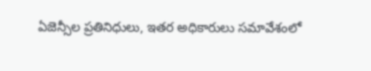ఏజెన్సీల ప్రతినిధులు, ఇతర అధికారులు సమావేశంలో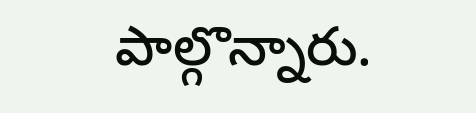పాల్గొన్నారు.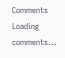Comments
Loading comments...